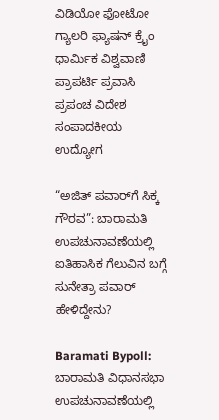ವಿಡಿಯೋ ಫೋಟೋ ಗ್ಯಾಲರಿ ಫ್ಯಾಷನ್ ಕ್ರೈಂ ಧಾರ್ಮಿಕ ವಿಶ್ವವಾಣಿ ಪ್ರಾಪರ್ಟಿ ಪ್ರವಾಸಿ ಪ್ರಪಂಚ ವಿದೇಶ ಸಂಪಾದಕೀಯ ಉದ್ಯೋಗ

“ಅಜಿತ್ ಪವಾರ್‌ಗೆ ಸಿಕ್ಕ ಗೌರವ”: ಬಾರಾಮತಿ ಉಪಚುನಾವಣೆಯಲ್ಲಿ ಐತಿಹಾಸಿಕ ಗೆಲುವಿನ ಬಗ್ಗೆ ಸುನೇತ್ರಾ ಪವಾರ್ ಹೇಳಿದ್ದೇನು?

Baramati Bypoll: ಬಾರಾಮತಿ ವಿಧಾನಸಭಾ ಉಪಚುನಾವಣೆಯಲ್ಲಿ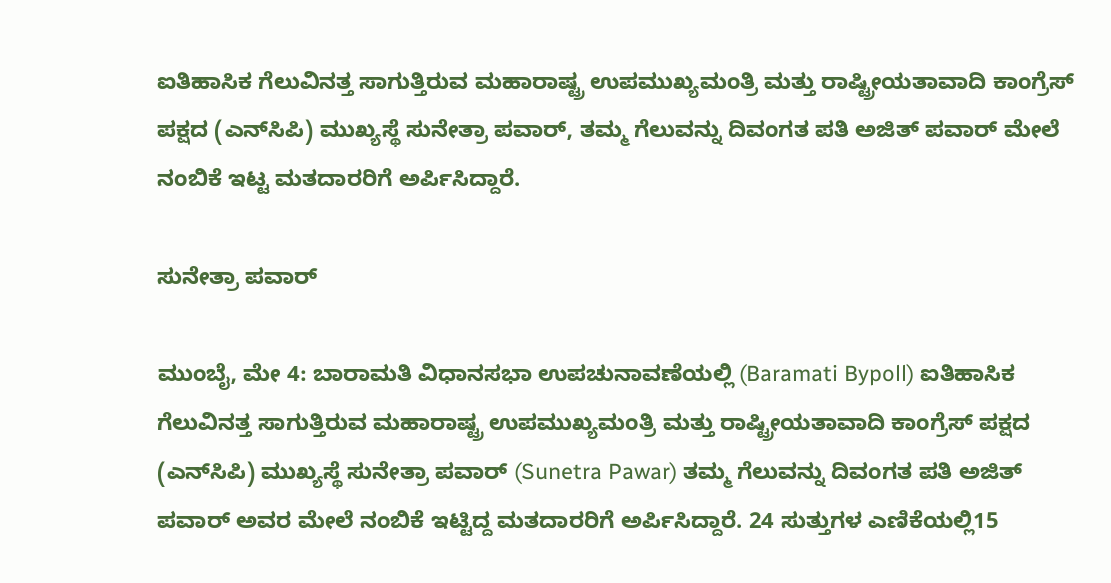ಐತಿಹಾಸಿಕ ಗೆಲುವಿನತ್ತ ಸಾಗುತ್ತಿರುವ ಮಹಾರಾಷ್ಟ್ರ ಉಪಮುಖ್ಯಮಂತ್ರಿ ಮತ್ತು ರಾಷ್ಟ್ರೀಯತಾವಾದಿ ಕಾಂಗ್ರೆಸ್ ಪಕ್ಷದ (ಎನ್‌ಸಿಪಿ) ಮುಖ್ಯಸ್ಥೆ ಸುನೇತ್ರಾ ಪವಾರ್, ತಮ್ಮ ಗೆಲುವನ್ನು ದಿವಂಗತ ಪತಿ ಅಜಿತ್ ಪವಾರ್ ಮೇಲೆ ನಂಬಿಕೆ ಇಟ್ಟ ಮತದಾರರಿಗೆ ಅರ್ಪಿಸಿದ್ದಾರೆ.

ಸುನೇತ್ರಾ ಪವಾರ್

ಮುಂಬೈ, ಮೇ 4: ಬಾರಾಮತಿ ವಿಧಾನಸಭಾ ಉಪಚುನಾವಣೆಯಲ್ಲಿ (Baramati Bypoll) ಐತಿಹಾಸಿಕ ಗೆಲುವಿನತ್ತ ಸಾಗುತ್ತಿರುವ ಮಹಾರಾಷ್ಟ್ರ ಉಪಮುಖ್ಯಮಂತ್ರಿ ಮತ್ತು ರಾಷ್ಟ್ರೀಯತಾವಾದಿ ಕಾಂಗ್ರೆಸ್ ಪಕ್ಷದ (ಎನ್‌ಸಿಪಿ) ಮುಖ್ಯಸ್ಥೆ ಸುನೇತ್ರಾ ಪವಾರ್ (Sunetra Pawar) ತಮ್ಮ ಗೆಲುವನ್ನು ದಿವಂಗತ ಪತಿ ಅಜಿತ್ ಪವಾರ್ ಅವರ ಮೇಲೆ ನಂಬಿಕೆ ಇಟ್ಟಿದ್ದ ಮತದಾರರಿಗೆ ಅರ್ಪಿಸಿದ್ದಾರೆ. 24 ಸುತ್ತುಗಳ ಎಣಿಕೆಯಲ್ಲಿ15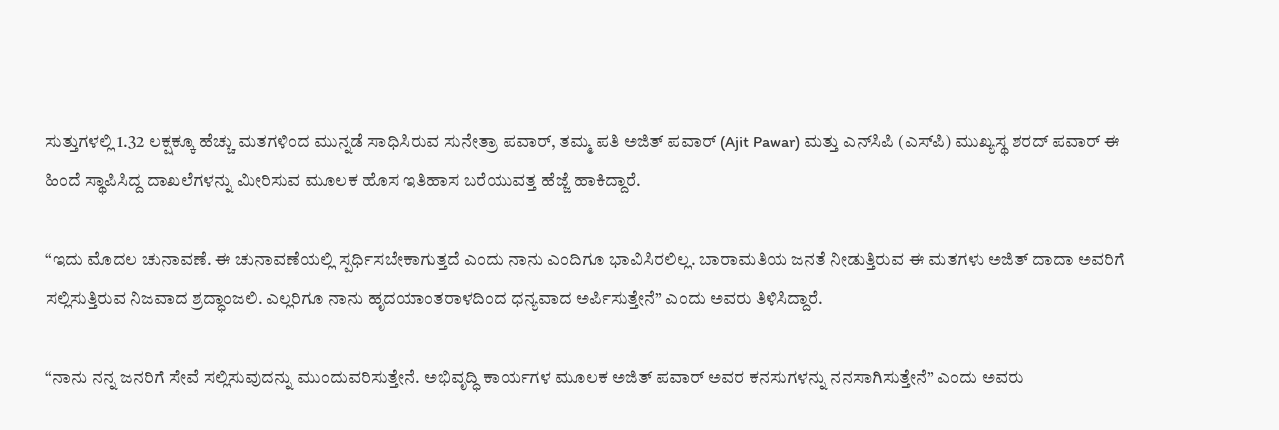ಸುತ್ತುಗಳಲ್ಲಿ 1.32 ಲಕ್ಷಕ್ಕೂ ಹೆಚ್ಚು ಮತಗಳಿಂದ ಮುನ್ನಡೆ ಸಾಧಿಸಿರುವ ಸುನೇತ್ರಾ ಪವಾರ್, ತಮ್ಮ ಪತಿ ಅಜಿತ್ ಪವಾರ್ (Ajit Pawar) ಮತ್ತು ಎನ್‌ಸಿಪಿ (ಎಸ್‌ಪಿ) ಮುಖ್ಯಸ್ಥ ಶರದ್ ಪವಾರ್ ಈ ಹಿಂದೆ ಸ್ಥಾಪಿಸಿದ್ದ ದಾಖಲೆಗಳನ್ನು ಮೀರಿಸುವ ಮೂಲಕ ಹೊಸ ಇತಿಹಾಸ ಬರೆಯುವತ್ತ ಹೆಜ್ಜೆ ಹಾಕಿದ್ದಾರೆ.

“ಇದು ಮೊದಲ ಚುನಾವಣೆ. ಈ ಚುನಾವಣೆಯಲ್ಲಿ ಸ್ಪರ್ಧಿಸಬೇಕಾಗುತ್ತದೆ ಎಂದು ನಾನು ಎಂದಿಗೂ ಭಾವಿಸಿರಲಿಲ್ಲ. ಬಾರಾಮತಿಯ ಜನತೆ ನೀಡುತ್ತಿರುವ ಈ ಮತಗಳು ಅಜಿತ್ ದಾದಾ ಅವರಿಗೆ ಸಲ್ಲಿಸುತ್ತಿರುವ ನಿಜವಾದ ಶ್ರದ್ಧಾಂಜಲಿ. ಎಲ್ಲರಿಗೂ ನಾನು ಹೃದಯಾಂತರಾಳದಿಂದ ಧನ್ಯವಾದ ಅರ್ಪಿಸುತ್ತೇನೆ” ಎಂದು ಅವರು ತಿಳಿಸಿದ್ದಾರೆ.

“ನಾನು ನನ್ನ ಜನರಿಗೆ ಸೇವೆ ಸಲ್ಲಿಸುವುದನ್ನು ಮುಂದುವರಿಸುತ್ತೇನೆ. ಅಭಿವೃದ್ಧಿ ಕಾರ್ಯಗಳ ಮೂಲಕ ಅಜಿತ್ ಪವಾರ್ ಅವರ ಕನಸುಗಳನ್ನು ನನಸಾಗಿಸುತ್ತೇನೆ” ಎಂದು ಅವರು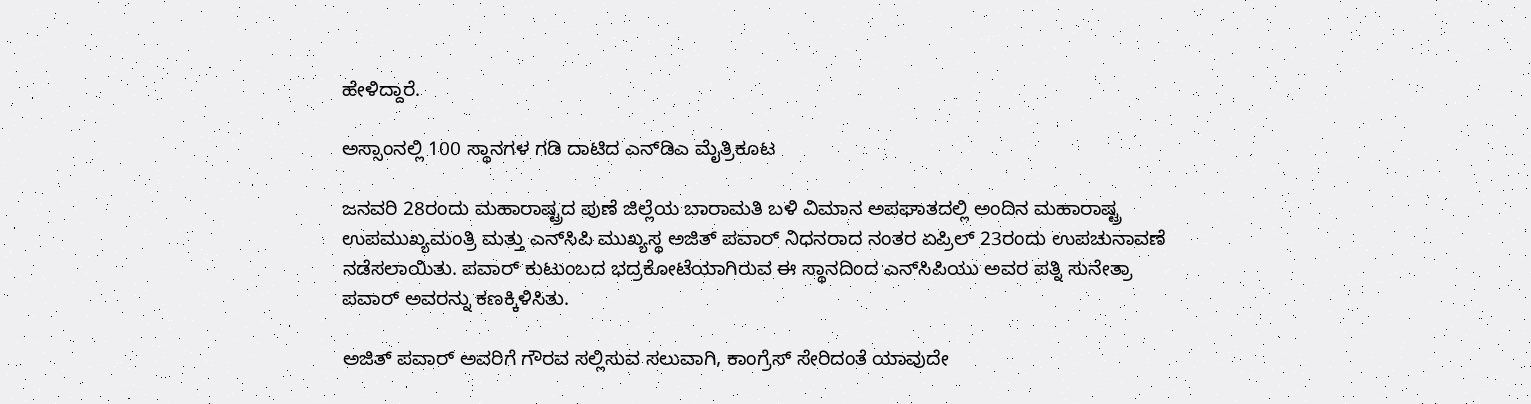ಹೇಳಿದ್ದಾರೆ.

ಅಸ್ಸಾಂನಲ್ಲಿ 100 ಸ್ಥಾನಗಳ ಗಡಿ ದಾಟಿದ ಎನ್‌ಡಿಎ ಮೈತ್ರಿಕೂಟ

ಜನವರಿ 28ರಂದು ಮಹಾರಾಷ್ಟ್ರದ ಪುಣೆ ಜಿಲ್ಲೆಯ ಬಾರಾಮತಿ ಬಳಿ ವಿಮಾನ ಅಪಘಾತದಲ್ಲಿ ಅಂದಿನ ಮಹಾರಾಷ್ಟ್ರ ಉಪಮುಖ್ಯಮಂತ್ರಿ ಮತ್ತು ಎನ್‌ಸಿಪಿ ಮುಖ್ಯಸ್ಥ ಅಜಿತ್ ಪವಾರ್ ನಿಧನರಾದ ನಂತರ ಏಪ್ರಿಲ್ 23ರಂದು ಉಪಚುನಾವಣೆ ನಡೆಸಲಾಯಿತು. ಪವಾರ್ ಕುಟುಂಬದ ಭದ್ರಕೋಟೆಯಾಗಿರುವ ಈ ಸ್ಥಾನದಿಂದ ಎನ್‌ಸಿಪಿಯು ಅವರ ಪತ್ನಿ ಸುನೇತ್ರಾ ಪವಾರ್ ಅವರನ್ನು ಕಣಕ್ಕಿಳಿಸಿತು.

ಅಜಿತ್ ಪವಾರ್ ಅವರಿಗೆ ಗೌರವ ಸಲ್ಲಿಸುವ ಸಲುವಾಗಿ, ಕಾಂಗ್ರೆಸ್ ಸೇರಿದಂತೆ ಯಾವುದೇ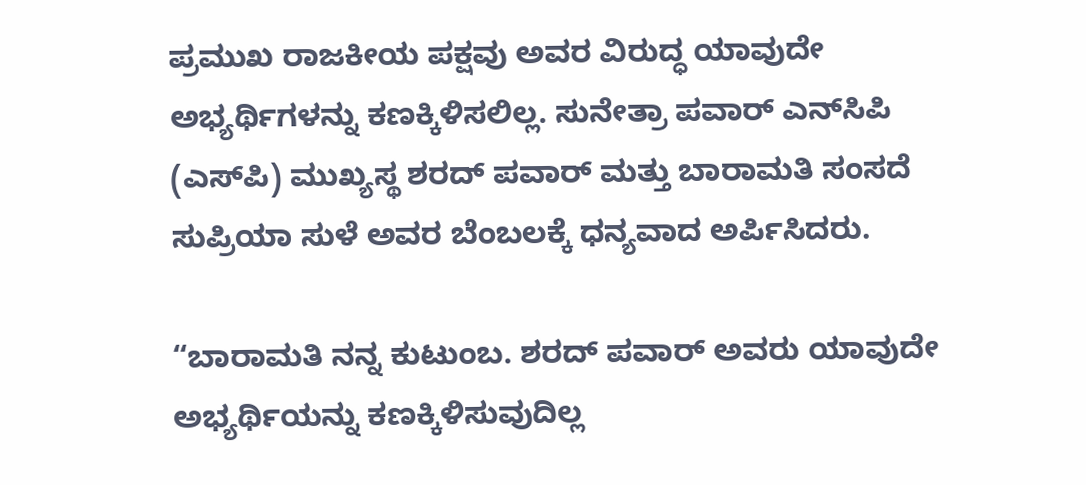ಪ್ರಮುಖ ರಾಜಕೀಯ ಪಕ್ಷವು ಅವರ ವಿರುದ್ಧ ಯಾವುದೇ ಅಭ್ಯರ್ಥಿಗಳನ್ನು ಕಣಕ್ಕಿಳಿಸಲಿಲ್ಲ. ಸುನೇತ್ರಾ ಪವಾರ್ ಎನ್‌ಸಿಪಿ (ಎಸ್‌ಪಿ) ಮುಖ್ಯಸ್ಥ ಶರದ್ ಪವಾರ್ ಮತ್ತು ಬಾರಾಮತಿ ಸಂಸದೆ ಸುಪ್ರಿಯಾ ಸುಳೆ ಅವರ ಬೆಂಬಲಕ್ಕೆ ಧನ್ಯವಾದ ಅರ್ಪಿಸಿದರು.

“ಬಾರಾಮತಿ ನನ್ನ ಕುಟುಂಬ. ಶರದ್ ಪವಾರ್ ಅವರು ಯಾವುದೇ ಅಭ್ಯರ್ಥಿಯನ್ನು ಕಣಕ್ಕಿಳಿಸುವುದಿಲ್ಲ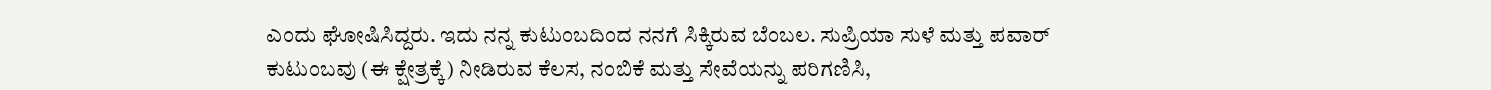ಎಂದು ಘೋಷಿಸಿದ್ದರು. ಇದು ನನ್ನ ಕುಟುಂಬದಿಂದ ನನಗೆ ಸಿಕ್ಕಿರುವ ಬೆಂಬಲ. ಸುಪ್ರಿಯಾ ಸುಳೆ ಮತ್ತು ಪವಾರ್ ಕುಟುಂಬವು (ಈ ಕ್ಷೇತ್ರಕ್ಕೆ) ನೀಡಿರುವ ಕೆಲಸ, ನಂಬಿಕೆ ಮತ್ತು ಸೇವೆಯನ್ನು ಪರಿಗಣಿಸಿ,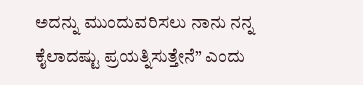ಅದನ್ನು ಮುಂದುವರಿಸಲು ನಾನು ನನ್ನ ಕೈಲಾದಷ್ಟು ಪ್ರಯತ್ನಿಸುತ್ತೇನೆ” ಎಂದು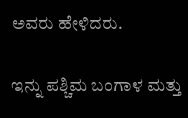ಅವರು ಹೇಳಿದರು.

ಇನ್ನು ಪಶ್ಚಿಮ ಬಂಗಾಳ ಮತ್ತು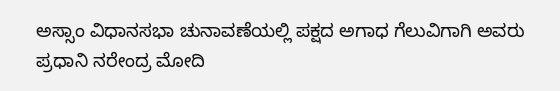ಅಸ್ಸಾಂ ವಿಧಾನಸಭಾ ಚುನಾವಣೆಯಲ್ಲಿ ಪಕ್ಷದ ಅಗಾಧ ಗೆಲುವಿಗಾಗಿ ಅವರು ಪ್ರಧಾನಿ ನರೇಂದ್ರ ಮೋದಿ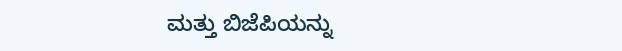ಮತ್ತು ಬಿಜೆಪಿಯನ್ನು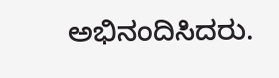ಅಭಿನಂದಿಸಿದರು.